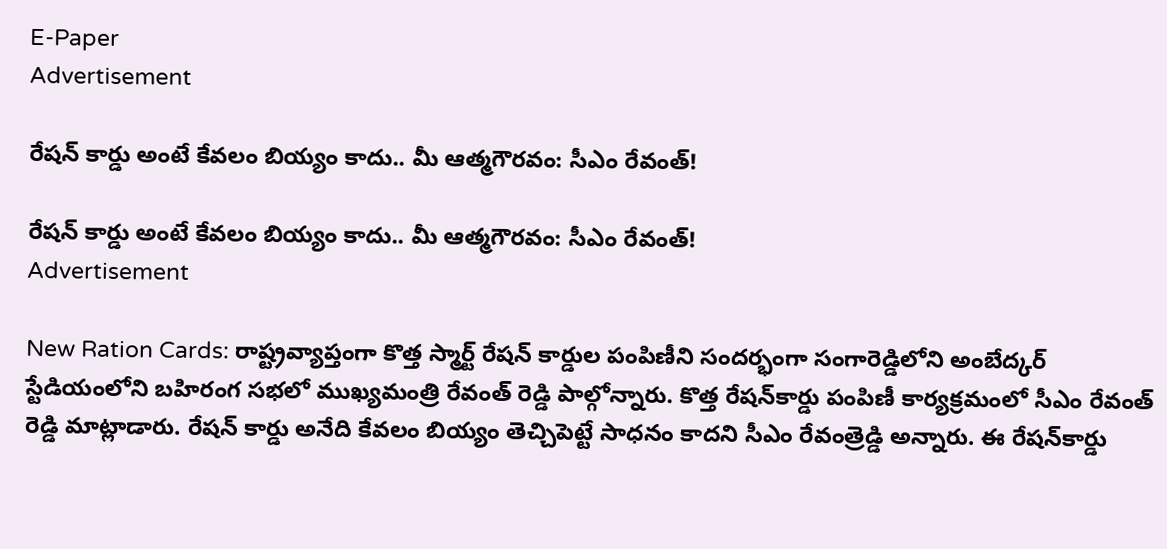E-Paper
Advertisement

రేషన్ కార్డు అంటే కేవలం బియ్యం కాదు.. మీ ఆత్మగౌరవం: సీఎం రేవంత్!

రేషన్ కార్డు అంటే కేవలం బియ్యం కాదు.. మీ ఆత్మగౌరవం: సీఎం రేవంత్!
Advertisement

New Ration Cards: రాష్ట్రవ్యాప్తంగా కొత్త స్మార్ట్ రేషన్ కార్డుల పంపిణీని సందర్భంగా సంగారెడ్డిలోని అంబేద్కర్ స్టేడియంలోని బహిరంగ సభలో ముఖ్యమంత్రి రేవంత్ రెడ్డి పాల్గోన్నారు. కొత్త రేషన్‌కార్డు పంపిణీ కార్యక్రమంలో సీఎం రేవంత్ రెడ్డి మాట్లాడారు. రేషన్ కార్డు అనేది కేవలం బియ్యం తెచ్చిపెట్టే సాధనం కాదని సీఎం రేవంత్రెడ్డి అన్నారు. ఈ రేషన్‌కార్డు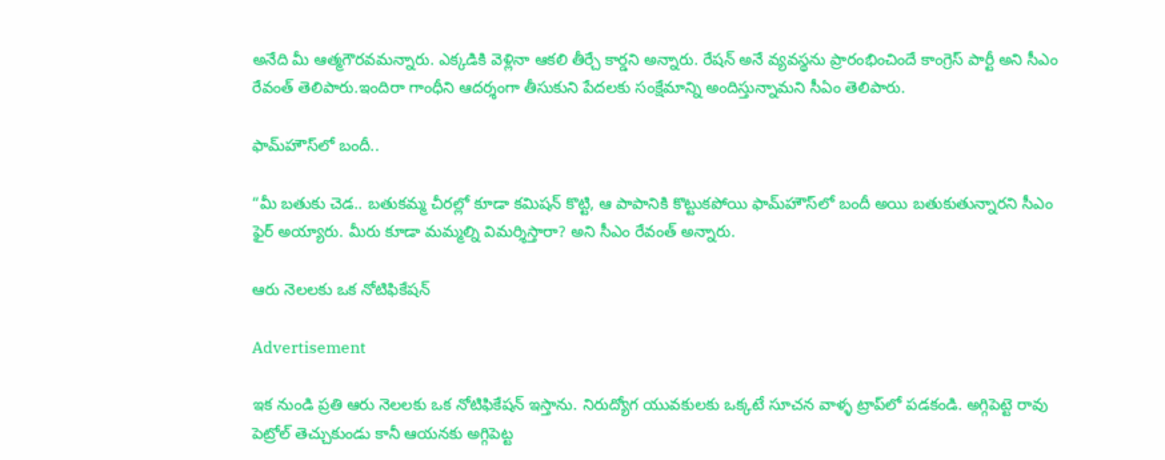అనేది మీ ఆత్మగౌరవమన్నారు. ఎక్కడికి వెళ్లినా ఆకలి తీర్చే కార్డని అన్నారు. రేషన్‌ అనే వ్యవస్థను ప్రారంభించిందే కాంగ్రెస్ పార్టీ అని సీఎం రేవంత్ తెలిపారు.ఇందిరా గాంధీని ఆదర్శంగా తీసుకుని పేదలకు సంక్షేమాన్ని అందిస్తున్నామని సీఏం తెలిపారు.

ఫామ్‌హౌస్‌లో బందీ..

“మీ బతుకు చెడ.. బతుకమ్మ చీరల్లో కూడా కమిషన్ కొట్టి, ఆ పాపానికి కొట్టుకపోయి ఫామ్‌హౌస్‌లో బందీ అయి బతుకుతున్నారని సీఎం ఫైర్ అయ్యారు. మీరు కూడా మమ్మల్ని విమర్శిస్తారా? అని సీఎం రేవంత్ అన్నారు.

ఆరు నెలలకు ఒక నోటిఫికేషన్

Advertisement

ఇక నుండి ప్రతి ఆరు నెలలకు ఒక నోటిఫికేషన్ ఇస్తాను. నిరుద్యోగ యువకులకు ఒక్కటే సూచన వాళ్ళ ట్రాప్‌లో పడకండి. అగ్గిపెట్టె రావు పెట్రోల్ తెచ్చుకుండు కానీ ఆయనకు అగ్గిపెట్ట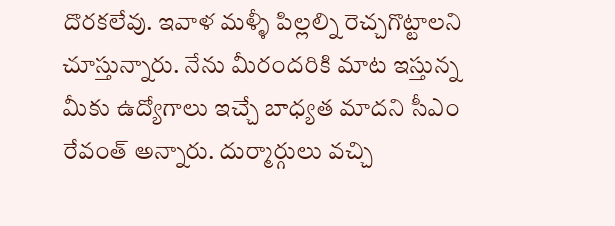దొరకలేవు. ఇవాళ మళ్ళీ పిల్లల్ని రెచ్చగొట్టాలని చూస్తున్నారు. నేను మీరందరికి మాట ఇస్తున్న మీకు ఉద్యోగాలు ఇచ్చే బాధ్యత మాదని సీఎం రేవంత్ అన్నారు. దుర్మార్గులు వచ్చి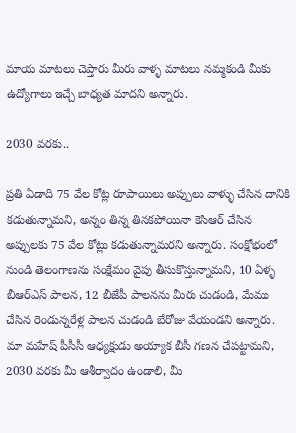మాయ మాటలు చెప్తారు మీరు వాళ్ళ మాటలు నమ్మకండి మీకు ఉద్యోగాలు ఇచ్చే బాధ్యత మాదని అన్నారు.

2030 వరకు..

ప్రతి ఏడాది 75 వేల కోట్ల రూపాయిలు అప్పులు వాళ్ళు చేసిన దానికి కడుతున్నామని, అన్నం తిన్న తినకపోయినా కెసిఆర్ చేసిన అప్పులకు 75 వేల కోట్లు కడుతున్నామరని అన్నారు. సంక్షోభంలో నుండి తెలంగాణను సంక్షేమం వైపు తీసుకొస్తున్నామని, 10 ఏళ్ళ బీఆర్ఎస్ పాలన, 12 బీజేపీ పాలనను మీరు చుడండి, మేము చేసిన రెండున్నరేళ్ల పాలన చుడండి బేరోజు వేయండని అన్నారు. మా మహేష్ పీసీసీ ఆధ్యక్షుడు అయ్యాక బీసీ గణన చేపట్టామని, 2030 వరకు మీ ఆశీర్వాదం ఉండాలి, మీ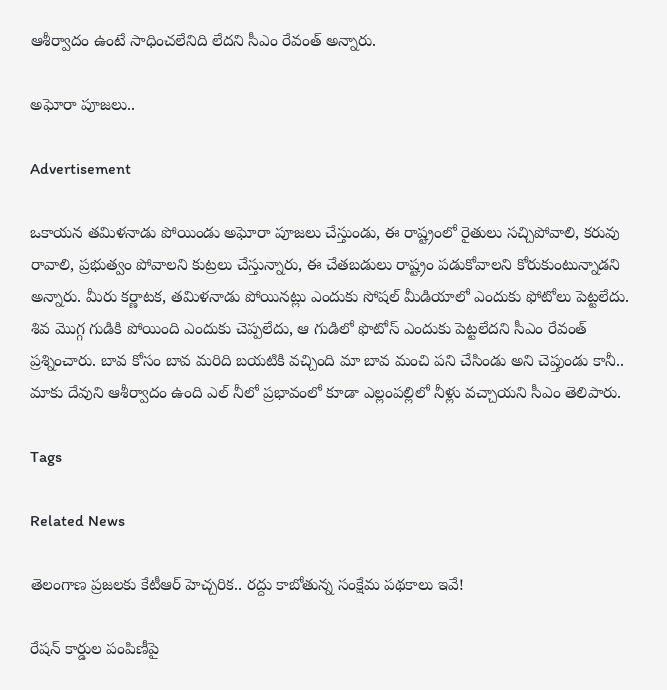ఆశీర్వాదం ఉంటే సాధించలేనిది లేదని సీఎం రేవంత్ అన్నారు.

అఘోరా పూజలు..

Advertisement

ఒకాయన తమిళనాడు పోయిండు అఘోరా పూజలు చేస్తుండు, ఈ రాష్ట్రంలో రైతులు సచ్చిపోవాలి, కరువు రావాలి, ప్రభుత్వం పోవాలని కుట్రలు చేస్తున్నారు, ఈ చేతబడులు రాష్ట్రం పడుకోవాలని కోరుకుంటున్నాడని అన్నారు. మీరు కర్ణాటక, తమిళనాడు పోయినట్లు ఎందుకు సోషల్ మీడియాలో ఎందుకు ఫోటోలు పెట్టలేదు. శివ మొగ్గ గుడికి పోయింది ఎందుకు చెప్పలేదు, ఆ గుడిలో ఫొటోస్ ఎందుకు పెట్టలేదని సీఎం రేవంత్ ప్రశ్నించారు. బావ కోసం బావ మరిది బయటికి వచ్చింది మా బావ మంచి పని చేసిండు అని చెప్తుండు కానీ.. మాకు దేవుని ఆశీర్వాదం ఉంది ఎల్ నీలో ప్రభావంలో కూడా ఎల్లంపల్లిలో నీళ్లు వచ్చాయని సీఎం తెలిపారు.

Tags

Related News

తెలంగాణ ప్రజలకు కేటీఆర్ హెచ్చరిక.. రద్దు కాబోతున్న సంక్షేమ పథకాలు ఇవే!

రేషన్ కార్డుల పంపిణీపై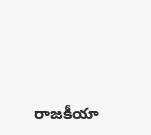రాజకీయా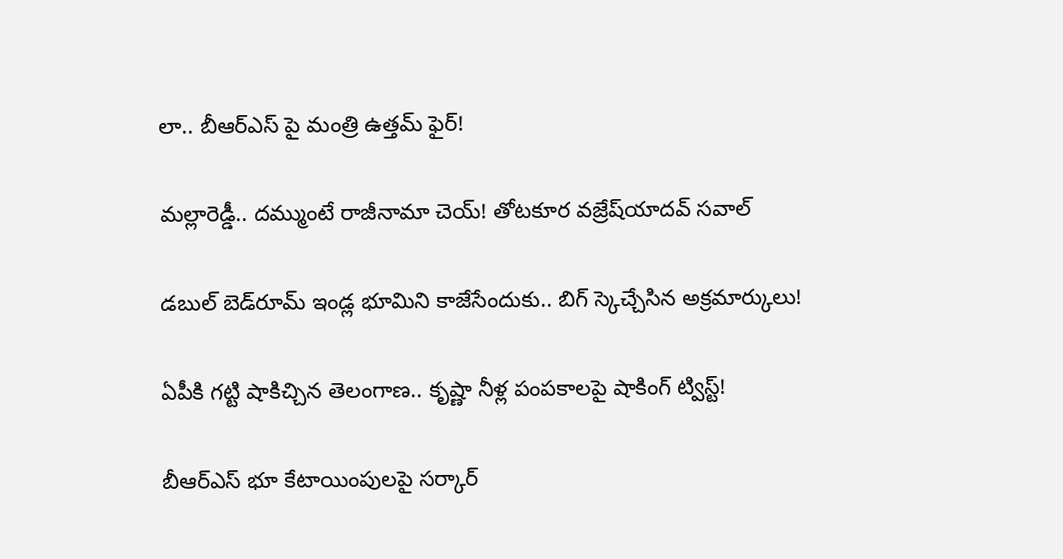లా.. బీఆర్ఎస్ పై మంత్రి ఉత్తమ్ ఫైర్!

మల్లారెడ్డీ.. దమ్ముంటే రాజీనామా చెయ్! తోటకూర వజ్రేష్‌యాదవ్‌ సవాల్

డబుల్ బెడ్‌రూమ్ ఇండ్ల భూమిని కాజేసేందుకు.. బిగ్ స్కెచ్చేసిన అక్రమార్కులు!

ఏపీకి గట్టి షాకిచ్చిన తెలంగాణ.. కృష్ణా నీళ్ల పంపకాలపై షాకింగ్ ట్విస్ట్!

బీఆర్ఎస్ భూ కేటాయింపులపై సర్కార్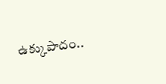ఉక్కుపాదం..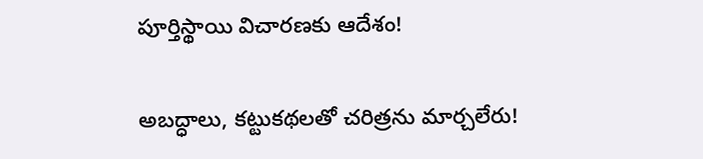పూర్తిస్థాయి విచారణకు ఆదేశం!

అబద్ధాలు, కట్టుకథలతో చరిత్రను మార్చలేరు!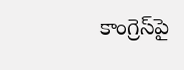కాంగ్రెస్‌పై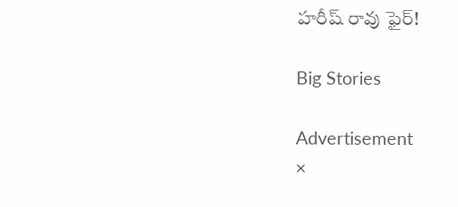హరీష్ రావు ఫైర్!

Big Stories

Advertisement
×